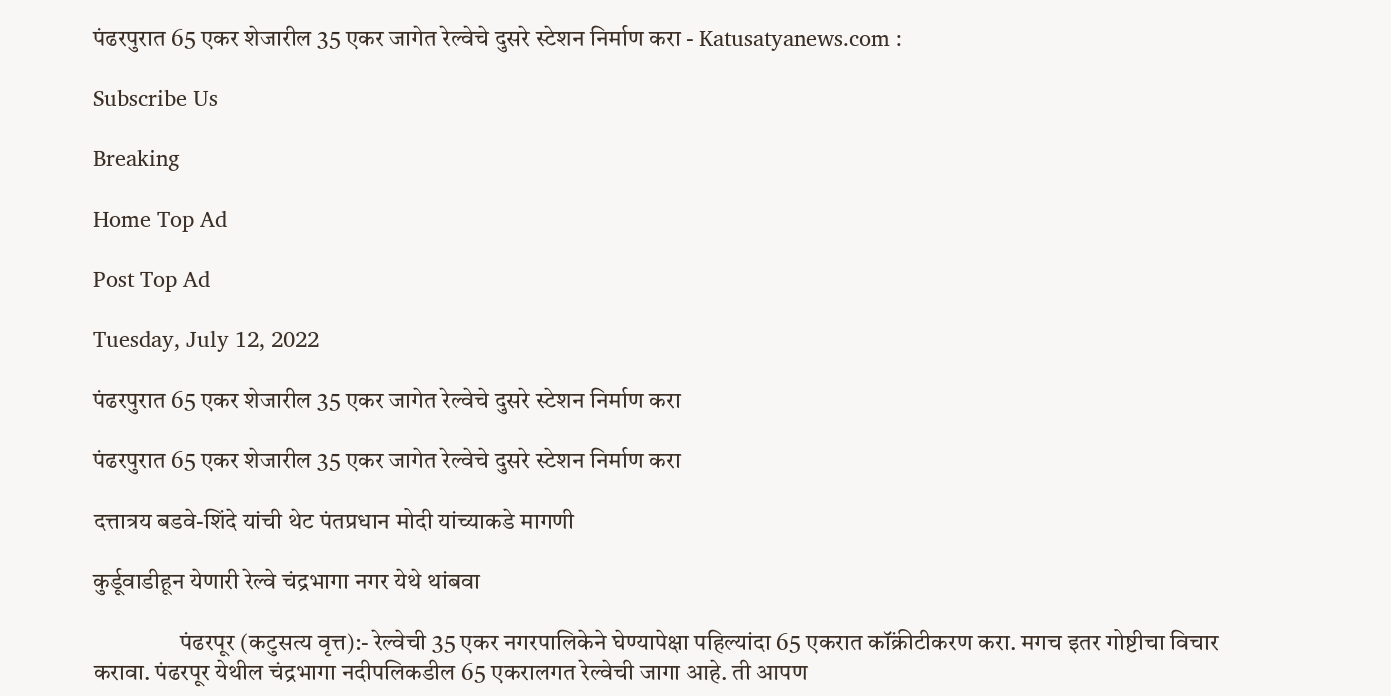पंढरपुरात 65 एकर शेजारील 35 एकर जागेत रेल्वेचे दुसरे स्टेशन निर्माण करा - Katusatyanews.com :

Subscribe Us

Breaking

Home Top Ad

Post Top Ad

Tuesday, July 12, 2022

पंढरपुरात 65 एकर शेजारील 35 एकर जागेत रेल्वेचे दुसरे स्टेशन निर्माण करा

पंढरपुरात 65 एकर शेजारील 35 एकर जागेत रेल्वेचे दुसरे स्टेशन निर्माण करा

दत्तात्रय बडवे-शिंदे यांची थेट पंतप्रधान मोदी यांच्याकडे मागणी

कुर्डूवाडीहून येणारी रेल्वे चंद्रभागा नगर येथे थांबवा

                  पंढरपूर (कटुसत्य वृत्त):- रेल्वेची 35 एकर नगरपालिकेने घेण्यापेक्षा पहिल्यांदा 65 एकरात कॉंक्रीटीकरण करा. मगच इतर गोष्टीचा विचार करावा. पंढरपूर येथील चंद्रभागा नदीपलिकडील 65 एकरालगत रेल्वेची जागा आहे. ती आपण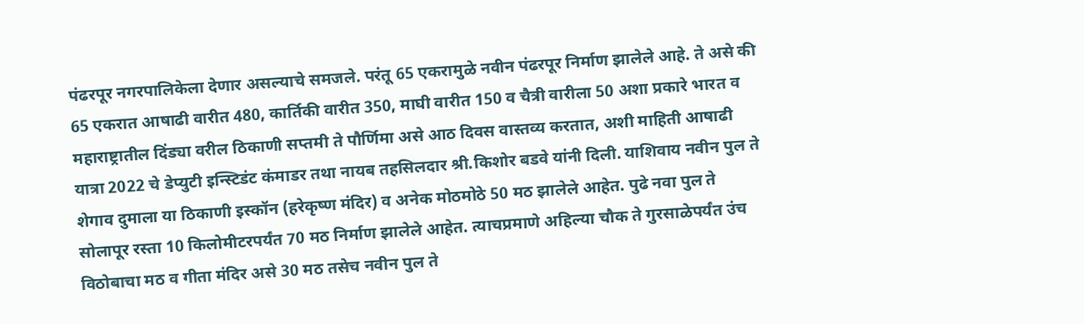पंढरपूर नगरपालिकेला देणार असल्याचे समजले. परंतू 65 एकरामुळे नवीन पंढरपूर निर्माण झालेले आहे. ते असे की 65 एकरात आषाढी वारीत 480, कार्तिकी वारीत 350, माघी वारीत 150 व चैत्री वारीला 50 अशा प्रकारे भारत व महाराष्ट्रातील दिंड्या वरील ठिकाणी सप्तमी ते पौर्णिमा असे आठ दिवस वास्तव्य करतात, अशी माहिती आषाढी यात्रा 2022 चे डेप्युटी इन्स्टिडंट कंमाडर तथा नायब तहसिलदार श्री.किशोर बडवे यांनी दिली. याशिवाय नवीन पुल ते शेगाव दुमाला या ठिकाणी इस्कॉन (हरेकृष्ण मंदिर) व अनेक मोठमोठे 50 मठ झालेले आहेत. पुढे नवा पुल ते सोलापूर रस्ता 10 किलोमीटरपर्यंत 70 मठ निर्माण झालेले आहेत. त्याचप्रमाणे अहिल्या चौक ते गुरसाळेपर्यंत उंच विठोबाचा मठ व गीता मंदिर असे 30 मठ तसेच नवीन पुल ते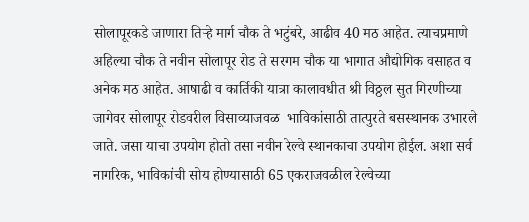सोलापूरकडे जाणारा तिऱ्हे मार्ग चौक ते भटुंबरे, आढीव 40 मठ आहेत. त्याचप्रमाणे अहिल्या चौक ते नवीन सोलापूर रोड ते सरगम चौक या भागात औद्योगिक वसाहत व अनेक मठ आहेत. आषाढी व कार्तिकी यात्रा कालावधीत श्री विठ्ठल सुत गिरणीच्या जागेवर सोलापूर रोडवरील विसाव्याजवळ  भाविकांसाठी तात्पुरते बसस्थानक उभारले जाते. जसा याचा उपयोग होतो तसा नवीन रेल्वे स्थानकाचा उपयोग होईल. अशा सर्व नागरिक, भाविकांची सोय होण्यासाठी 65 एकराजवळील रेल्वेच्या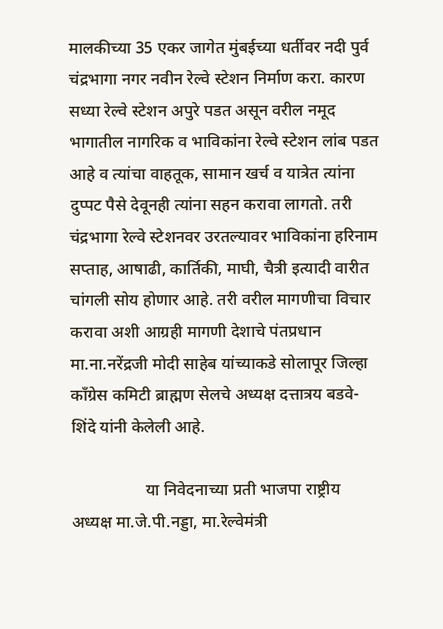मालकीच्या 35 एकर जागेत मुंबईच्या धर्तीवर नदी पुर्व चंद्रभागा नगर नवीन रेल्वे स्टेशन निर्माण करा. कारण सध्या रेल्वे स्टेशन अपुरे पडत असून वरील नमूद भागातील नागरिक व भाविकांना रेल्वे स्टेशन लांब पडत आहे व त्यांचा वाहतूक, सामान खर्च व यात्रेत त्यांना दुप्पट पैसे देवूनही त्यांना सहन करावा लागतो. तरी चंद्रभागा रेल्वे स्टेशनवर उरतल्यावर भाविकांना हरिनाम सप्ताह, आषाढी, कार्तिकी, माघी, चैत्री इत्यादी वारीत चांगली सोय होणार आहे. तरी वरील मागणीचा विचार करावा अशी आग्रही मागणी देशाचे पंतप्रधान मा.ना.नरेंद्रजी मोदी साहेब यांच्याकडे सोलापूर जिल्हा कॉंग्रेस कमिटी ब्राह्मण सेलचे अध्यक्ष दत्तात्रय बडवे-शिंदे यांनी केलेली आहे.

                  या निवेदनाच्या प्रती भाजपा राष्ट्रीय अध्यक्ष मा.जे.पी.नड्डा, मा.रेल्वेमंत्री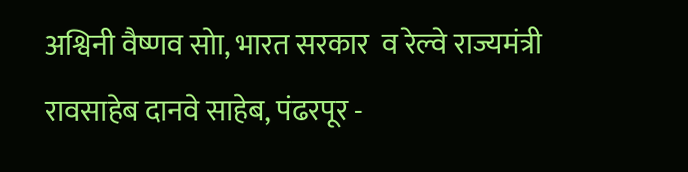अश्विनी वैष्णव सोा, भारत सरकार  व रेल्वे राज्यमंत्री रावसाहेब दानवे साहेब, पंढरपूर -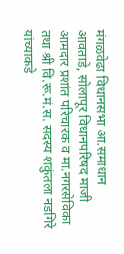मंगळवेढा विधानसभा आ.समाधान आवताडे, सोलापूर विधानपरिषद माजी आमदार प्रशांत परिचारक व मा.नगरसेविका तथा श्री वि.रू.मं.स. सदस्य शकुंतला नडगिरे यांच्याकडे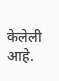केलेली आहे.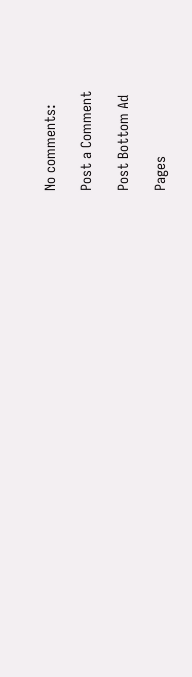No comments:

Post a Comment

Post Bottom Ad

Pages